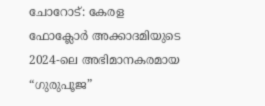ചോറോട്: കേരള ഫോക്ലോർ അക്കാദമിയുടെ 2024-ലെ അഭിമാനകരമായ “ഗുരുപൂജ”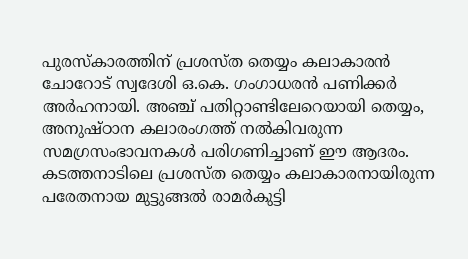പുരസ്കാരത്തിന് പ്രശസ്ത തെയ്യം കലാകാരൻ ചോറോട് സ്വദേശി ഒ.കെ. ഗംഗാധരൻ പണിക്കർ അർഹനായി. അഞ്ച് പതിറ്റാണ്ടിലേറെയായി തെയ്യം, അനുഷ്ഠാന കലാരംഗത്ത് നൽകിവരുന്ന സമഗ്രസംഭാവനകൾ പരിഗണിച്ചാണ് ഈ ആദരം. കടത്തനാടിലെ പ്രശസ്ത തെയ്യം കലാകാരനായിരുന്ന പരേതനായ മുട്ടുങ്ങൽ രാമർകുട്ടി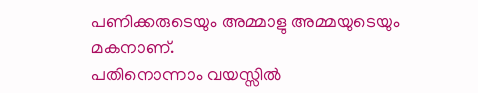പണിക്കരുടെയും അമ്മാളു അമ്മയുടെയും മകനാണ്.
പതിനൊന്നാം വയസ്സിൽ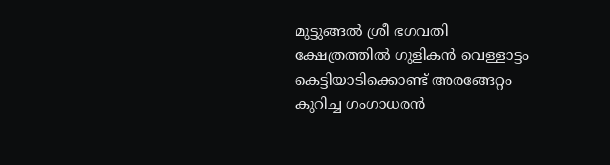മുട്ടുങ്ങൽ ശ്രീ ഭഗവതി ക്ഷേത്രത്തിൽ ഗുളികൻ വെള്ളാട്ടം കെട്ടിയാടിക്കൊണ്ട് അരങ്ങേറ്റം കുറിച്ച ഗംഗാധരൻ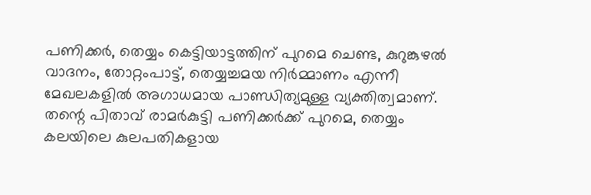പണിക്കർ, തെയ്യം കെട്ടിയാട്ടത്തിന് പുറമെ ചെണ്ട, കുറുങ്കുഴൽ വാദനം, തോറ്റംപാട്ട്, തെയ്യച്ചമയ നിർമ്മാണം എന്നീ മേഖലകളിൽ അഗാധമായ പാണ്ഡിത്യമുള്ള വ്യക്തിത്വമാണ്. തന്റെ പിതാവ് രാമർകുട്ടി പണിക്കർക്ക് പുറമെ, തെയ്യം കലയിലെ കുലപതികളായ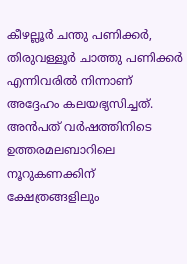കീഴല്ലൂർ ചന്തു പണിക്കർ, തിരുവള്ളൂർ ചാത്തു പണിക്കർ എന്നിവരിൽ നിന്നാണ് അദ്ദേഹം കലയഭ്യസിച്ചത്.
അൻപത് വർഷത്തിനിടെ ഉത്തരമലബാറിലെ നൂറുകണക്കിന് ക്ഷേത്രങ്ങളിലും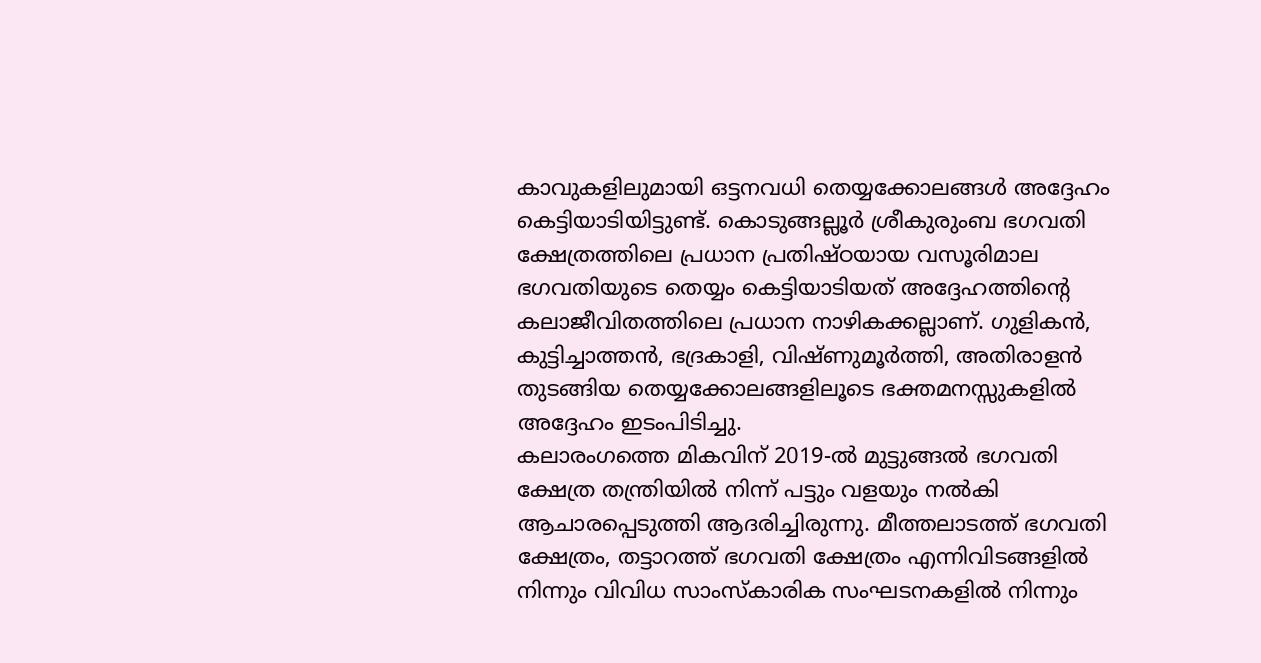കാവുകളിലുമായി ഒട്ടനവധി തെയ്യക്കോലങ്ങൾ അദ്ദേഹം കെട്ടിയാടിയിട്ടുണ്ട്. കൊടുങ്ങല്ലൂർ ശ്രീകുരുംബ ഭഗവതി ക്ഷേത്രത്തിലെ പ്രധാന പ്രതിഷ്ഠയായ വസൂരിമാല ഭഗവതിയുടെ തെയ്യം കെട്ടിയാടിയത് അദ്ദേഹത്തിന്റെ കലാജീവിതത്തിലെ പ്രധാന നാഴികക്കല്ലാണ്. ഗുളികൻ, കുട്ടിച്ചാത്തൻ, ഭദ്രകാളി, വിഷ്ണുമൂർത്തി, അതിരാളൻ തുടങ്ങിയ തെയ്യക്കോലങ്ങളിലൂടെ ഭക്തമനസ്സുകളിൽ അദ്ദേഹം ഇടംപിടിച്ചു.
കലാരംഗത്തെ മികവിന് 2019-ൽ മുട്ടുങ്ങൽ ഭഗവതി ക്ഷേത്ര തന്ത്രിയിൽ നിന്ന് പട്ടും വളയും നൽകി ആചാരപ്പെടുത്തി ആദരിച്ചിരുന്നു. മീത്തലാടത്ത് ഭഗവതി ക്ഷേത്രം, തട്ടാറത്ത് ഭഗവതി ക്ഷേത്രം എന്നിവിടങ്ങളിൽ നിന്നും വിവിധ സാംസ്കാരിക സംഘടനകളിൽ നിന്നും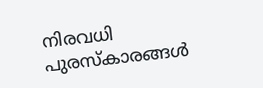നിരവധി പുരസ്കാരങ്ങൾ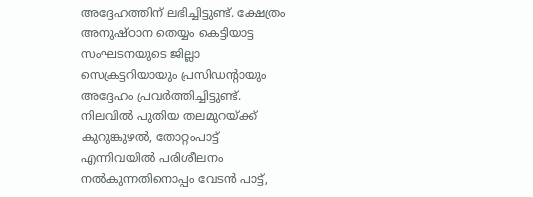അദ്ദേഹത്തിന് ലഭിച്ചിട്ടുണ്ട്. ക്ഷേത്രം അനുഷ്ഠാന തെയ്യം കെട്ടിയാട്ട സംഘടനയുടെ ജില്ലാ സെക്രട്ടറിയായും പ്രസിഡന്റായും അദ്ദേഹം പ്രവർത്തിച്ചിട്ടുണ്ട്.
നിലവിൽ പുതിയ തലമുറയ്ക്ക് കുറുങ്കുഴൽ, തോറ്റംപാട്ട് എന്നിവയിൽ പരിശീലനം നൽകുന്നതിനൊപ്പം വേടൻ പാട്ട്,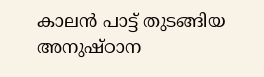കാലൻ പാട്ട് തുടങ്ങിയ അനുഷ്ഠാന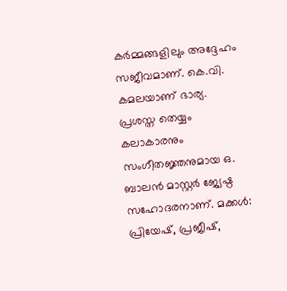കർമ്മങ്ങളിലും അദ്ദേഹം സജീവമാണ്. കെ.വി. കമലയാണ് ഭാര്യ. പ്രശസ്ത തെയ്യം കലാകാരനും സംഗീതജ്ഞനുമായ ഒ. ബാലൻ മാസ്റ്റർ ജ്യേഷ്ഠ സഹോദരനാണ്. മക്കൾ: പ്രിയേഷ്, പ്രജീഷ്,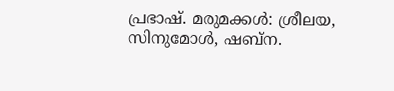പ്രഭാഷ്. മരുമക്കൾ: ശ്രീലയ, സിനുമോൾ, ഷബ്ന.